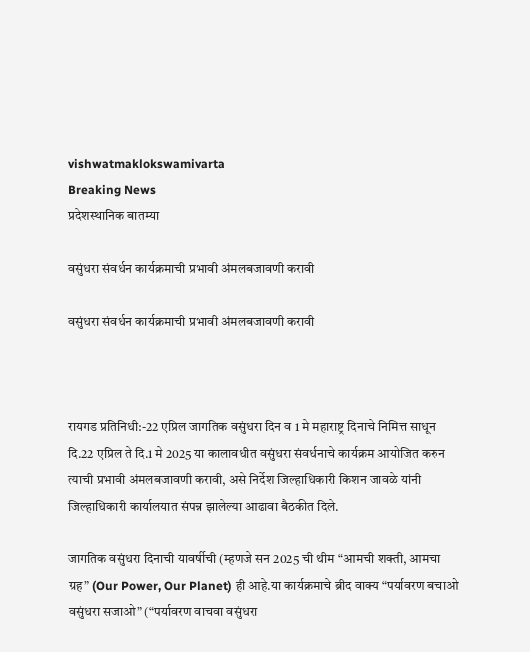vishwatmaklokswamivarta
Breaking News
प्रदेशस्थानिक बातम्या

वसुंधरा संवर्धन कार्यक्रमाची प्रभावी अंमलबजावणी करावी

वसुंधरा संवर्धन कार्यक्रमाची प्रभावी अंमलबजावणी करावी



रायगड प्रतिनिधी:-22 एप्रिल जागतिक वसुंधरा दिन व 1 मे महाराष्ट्र दिनाचे निमित्त साधून दि.22 एप्रिल ते दि.1 मे 2025 या कालावधीत वसुंधरा संवर्धनाचे कार्यक्रम आयोजित करुन त्याची प्रभावी अंमलबजावणी करावी, असे निर्देश जिल्हाधिकारी किशन जावळे यांनी जिल्हाधिकारी कार्यालयात संपन्न झालेल्या आढावा बैठकीत दिले.

जागतिक वसुंधरा दिनाची यावर्षीची (म्हणजे सन 2025 ची थीम “आमची शक्ती, आमचा ग्रह” (Our Power, Our Planet) ही आहे.या कार्यक्रमाचे ब्रीद वाक्य “पर्यावरण बचाओ वसुंधरा सजाओ” (“पर्यावरण वाचवा वसुंधरा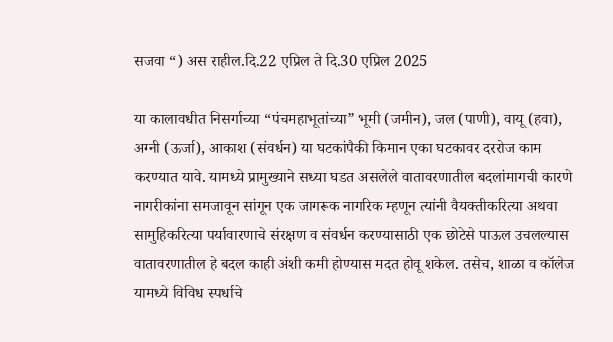सजवा “) अस राहील.दि.22 एप्रिल ते दि.30 एप्रिल 2025

या कालावधीत निसर्गाच्या “पंचमहाभूतांच्या” भूमी (जमीन), जल (पाणी), वायू (हवा), अग्नी (ऊर्जा), आकाश (संवर्धन) या घटकांपैकी किमान एका घटकावर दररोज काम करण्यात यावे. यामध्ये प्रामुख्याने सध्या घडत असलेले वातावरणातील बदलांमागची कारणे नागरीकांना समजावून सांगून एक जागरूक नागरिक म्हणून त्यांनी वैयक्तीकरित्या अथवा सामुहिकरित्या पर्यावारणाचे संरक्षण व संवर्धन करण्यासाठी एक छोटेसे पाऊल उचलल्यास वातावरणातील हे बदल काही अंशी कमी होण्यास मदत होवू शकेल. तसेच, शाळा व कॉलेज यामध्ये विविध स्पर्धाचे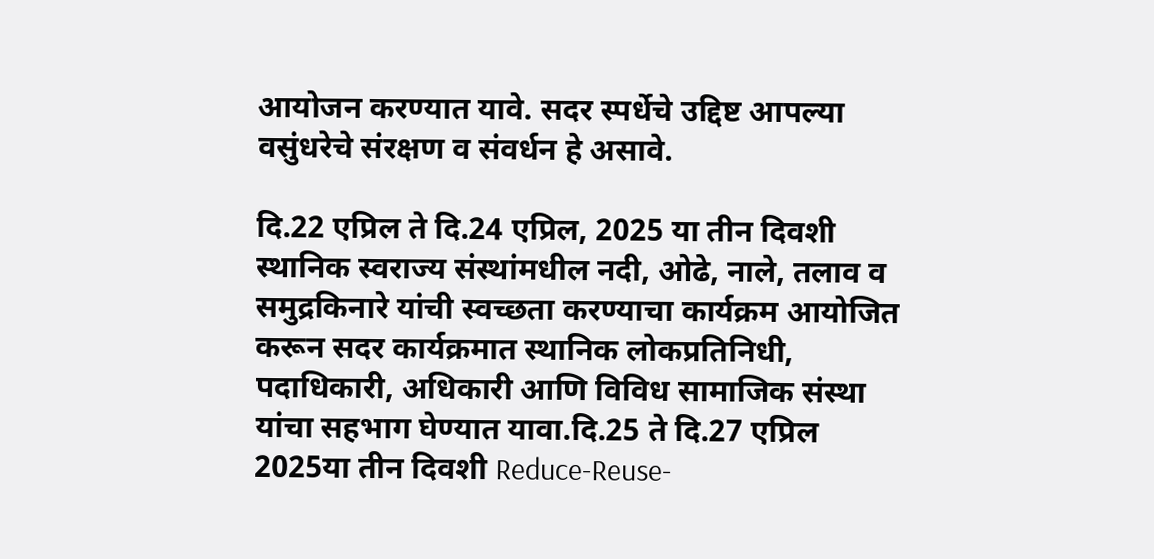आयोजन करण्यात यावे. सदर स्पर्धेचे उद्दिष्ट आपल्या वसुंधरेचे संरक्षण व संवर्धन हे असावे.

दि.22 एप्रिल ते दि.24 एप्रिल, 2025 या तीन दिवशी स्थानिक स्वराज्य संस्थांमधील नदी, ओढे, नाले, तलाव व समुद्रकिनारे यांची स्वच्छता करण्याचा कार्यक्रम आयोजित करून सदर कार्यक्रमात स्थानिक लोकप्रतिनिधी, पदाधिकारी, अधिकारी आणि विविध सामाजिक संस्था यांचा सहभाग घेण्यात यावा.दि.25 ते दि.27 एप्रिल 2025या तीन दिवशी Reduce-Reuse-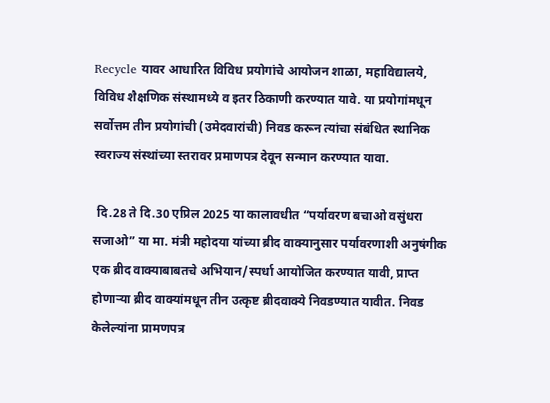Recycle यावर आधारित विविध प्रयोगांचे आयोजन शाळा, महाविद्यालये, विविध शैक्षणिक संस्थामध्ये व इतर ठिकाणी करण्यात यावे. या प्रयोगांमधून सर्वोत्तम तीन प्रयोगांची (उमेदवारांची) निवड करून त्यांचा संबंधित स्थानिक स्वराज्य संस्थांच्या स्तरावर प्रमाणपत्र देवून सन्मान करण्यात यावा.

 दि.28 ते दि.30 एप्रिल 2025 या कालावधीत “पर्यावरण बचाओ वसुंधरा सजाओ” या मा. मंत्री महोदया यांच्या ब्रीद वाक्यानुसार पर्यावरणाशी अनुषंगीक एक ब्रीद वाक्याबाबतचे अभियान/स्पर्धा आयोजित करण्यात यावी, प्राप्त होणाऱ्या ब्रीद वाक्यांमधून तीन उत्कृष्ट ब्रीदवाक्ये निवडण्यात यावीत. निवड केलेल्यांना प्रामणपत्र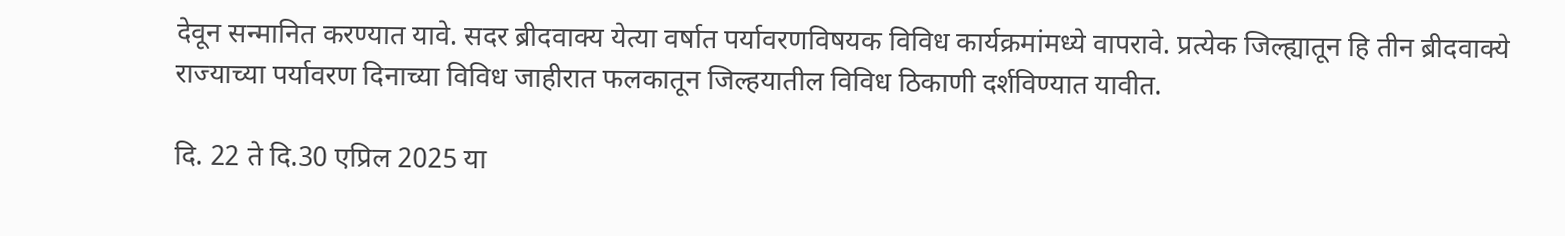देवून सन्मानित करण्यात यावे. सदर ब्रीदवाक्य येत्या वर्षात पर्यावरणविषयक विविध कार्यक्रमांमध्ये वापरावे. प्रत्येक जिल्ह्यातून हि तीन ब्रीदवाक्ये राज्याच्या पर्यावरण दिनाच्या विविध जाहीरात फलकातून जिल्हयातील विविध ठिकाणी दर्शविण्यात यावीत.

दि. 22 ते दि.30 एप्रिल 2025 या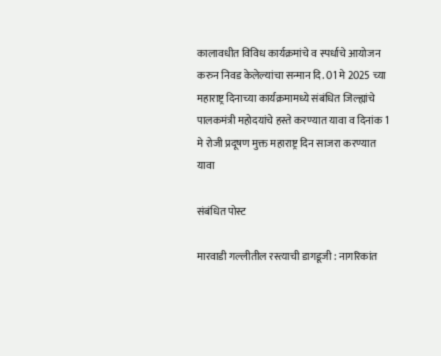कालावधीत विविध कार्यक्रमांचे व स्पर्धाचे आयोजन करुन निवड केलेल्यांचा सन्मान दि. 01 मे 2025 च्या महाराष्ट्र दिनाच्या कार्यक्रमामध्ये संबंधित जिल्ह्यांचे पालकमंत्री महोदयांचे हस्ते करण्यात यावा व दिनांक 1 मे रोजी प्रदूषण मुक्त महाराष्ट्र दिन साजरा करण्यात यावा

संबंधित पोस्ट

मारवाडी गल्लीतील रस्त्याची डागडूजी : नागरिकांत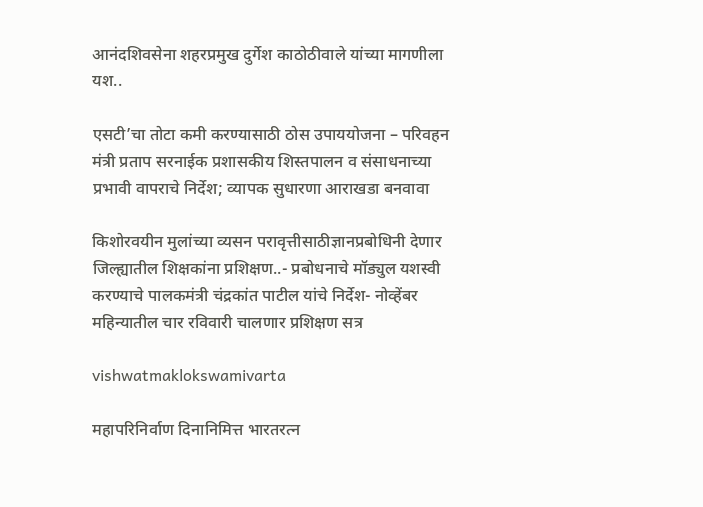आनंदशिवसेना शहरप्रमुख दुर्गेश काठोठीवाले यांच्या मागणीला यश..

एसटी’चा तोटा कमी करण्यासाठी ठोस उपाययोजना – परिवहन मंत्री प्रताप सरनाईक प्रशासकीय शिस्तपालन व संसाधनाच्या प्रभावी वापराचे निर्देश; व्यापक सुधारणा आराखडा बनवावा

किशोरवयीन मुलांच्या व्यसन परावृत्तीसाठीज्ञानप्रबोधिनी देणार जिल्ह्यातील शिक्षकांना प्रशिक्षण..- प्रबोधनाचे मॉड्युल यशस्वी करण्याचे पालकमंत्री चंद्रकांत पाटील यांचे निर्देश- नोव्हेंबर महिन्यातील चार रविवारी चालणार प्रशिक्षण सत्र

vishwatmaklokswamivarta

महापरिनिर्वाण दिनानिमित्त भारतरत्न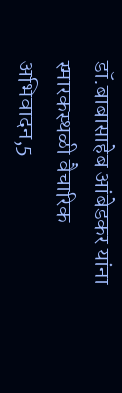डॉ.बाबासाहेब आंबेडकर यांना स्मारकस्थळी वैचारिक अभिवादन,5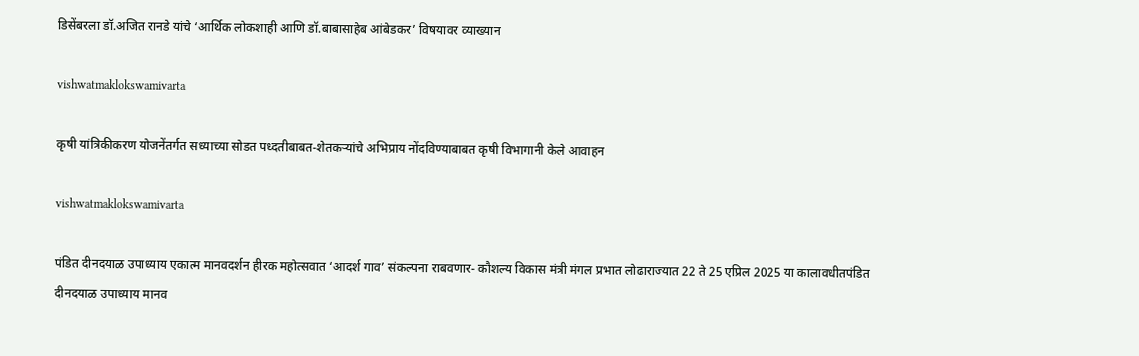डिसेंबरला डॉ.अजित रानडे यांचे ‘आर्थिक लोकशाही आणि डॉ.बाबासाहेब आंबेडकर’ विषयावर व्याख्यान

vishwatmaklokswamivarta

कृषी यांत्रिकीकरण योजनेंतर्गत सध्याच्या सोडत पध्दतीबाबत-शेतकऱ्यांचे अभिप्राय नोंदविण्याबाबत कृषी विभागानी केले आवाहन

vishwatmaklokswamivarta

पंडित दीनदयाळ उपाध्याय एकात्म मानवदर्शन हीरक महोत्सवात ‘आदर्श गाव’ संकल्पना राबवणार- कौशल्य विकास मंत्री मंगल प्रभात लोढाराज्यात 22 ते 25 एप्रिल 2025 या कालावधीतपंडित दीनदयाळ उपाध्याय मानव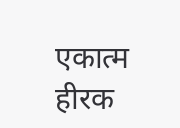एकात्म हीरक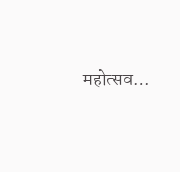महोत्सव…